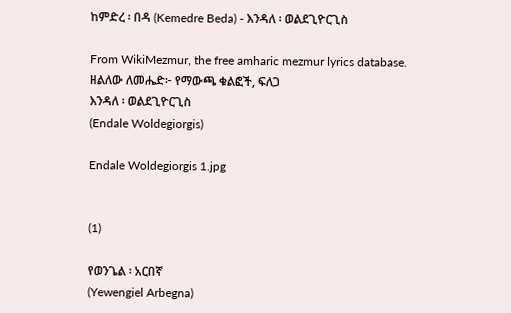ከምድረ ፡ በዳ (Kemedre Beda) - እንዳለ ፡ ወልደጊዮርጊስ

From WikiMezmur, the free amharic mezmur lyrics database.
ዘልለው ለመሔድ፦ የማውጫ ቁልፎች, ፍለጋ
እንዳለ ፡ ወልደጊዮርጊስ
(Endale Woldegiorgis)

Endale Woldegiorgis 1.jpg


(1)

የወንጌል ፡ አርበኛ
(Yewengiel Arbegna)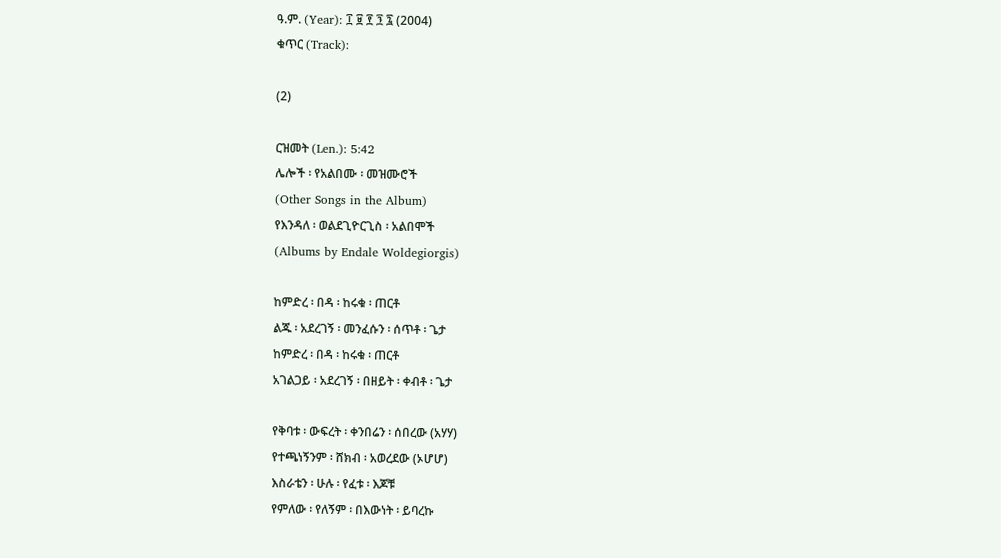ዓ.ም. (Year): ፲ ፱ ፻ ፺ ፯ (2004)
ቁጥር (Track):

(2)

ርዝመት (Len.): 5:42
ሌሎች ፡ የአልበሙ ፡ መዝሙሮች
(Other Songs in the Album)
የእንዳለ ፡ ወልደጊዮርጊስ ፡ አልበሞች
(Albums by Endale Woldegiorgis)

ከምድረ ፡ በዳ ፡ ከሩቁ ፡ ጠርቶ
ልጁ ፡ አደረገኝ ፡ መንፈሱን ፡ ሰጥቶ ፡ ጌታ
ከምድረ ፡ በዳ ፡ ከሩቁ ፡ ጠርቶ
አገልጋይ ፡ አደረገኝ ፡ በዘይት ፡ ቀብቶ ፡ ጌታ

የቅባቱ ፡ ውፍረት ፡ ቀንበሬን ፡ ሰበረው (አሃሃ)
የተጫነኝንም ፡ ሸክብ ፡ አወረደው (ኦሆሆ)
እስራቴን ፡ ሁሉ ፡ የፈቱ ፡ እጆቹ
የምለው ፡ የለኝም ፡ በእውነት ፡ ይባረኩ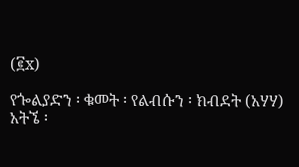(፪x)

የጐልያድን ፡ ቁመት ፡ የልብሱን ፡ ክብደት (አሃሃ)
አትኜ ፡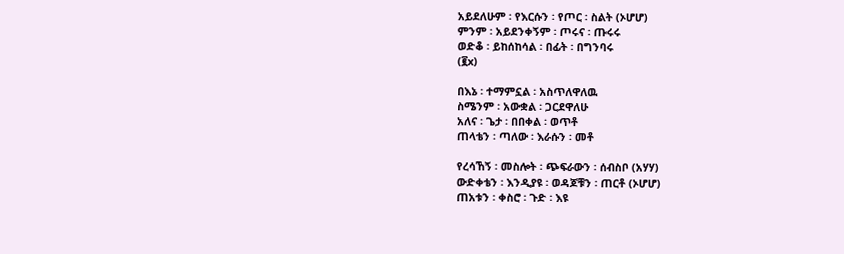አይደለሁም ፡ የእርሱን ፡ የጦር ፡ ስልት (ኦሆሆ)
ምንም ፡ አይደንቀኝም ፡ ጦሩና ፡ ጡሩሩ
ወድቆ ፡ ይከሰከሳል ፡ በፊት ፡ በግንባሩ
(፪x)

በእኔ ፡ ተማምኗል ፡ አስጥለዋለዉ
ስሜንም ፡ አውቋል ፡ ጋርደዋለሁ
አለና ፡ ጌታ ፡ በበቀል ፡ ወጥቶ
ጠላቴን ፡ ጣለው ፡ እራሱን ፡ መቶ

የረሳኸኝ ፡ መስሎት ፡ ጭፍራውን ፡ ሰብስቦ (አሃሃ)
ውድቀቴን ፡ እንዲያዩ ፡ ወዳጆቹን ፡ ጠርቶ (ኦሆሆ)
ጠአቱን ፡ ቀስሮ ፡ ጉድ ፡ እዩ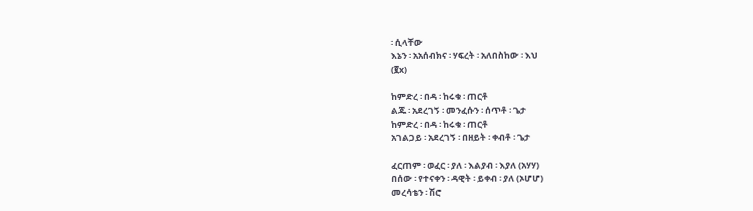፡ ሲላቸው
እኔን ፡ አአሰብክና ፡ ሃፍረት ፡ አለበስከው ፡ እህ
(፪x)

ከምድረ ፡ በዳ ፡ ከሩቁ ፡ ጠርቶ
ልጁ ፡ አደረገኝ ፡ መንፈሱን ፡ ሰጥቶ ፡ ጌታ
ከምድረ ፡ በዳ ፡ ከሩቁ ፡ ጠርቶ
አገልጋይ ፡ አደረገኝ ፡ በዘይት ፡ ቀብቶ ፡ ጌታ

ፈርጠም ፡ ወፈር ፡ ያለ ፡ እልያብ ፡ እያለ (አሃሃ)
በሰው ፡ የተናቀን ፡ ዳዊት ፡ ይቀብ ፡ ያለ (ኦሆሆ)
መረሳቴን ፡ ሽሮ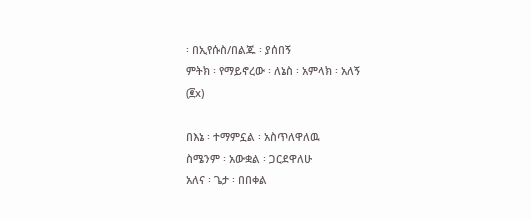፡ በኢየሱስ/በልጁ ፡ ያሰበኝ
ምትክ ፡ የማይኖረው ፡ ለኔስ ፡ አምላክ ፡ አለኝ
(፪x)

በእኔ ፡ ተማምኗል ፡ አስጥለዋለዉ
ስሜንም ፡ አውቋል ፡ ጋርደዋለሁ
አለና ፡ ጌታ ፡ በበቀል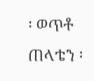፡ ወጥቶ
ጠላቴን ፡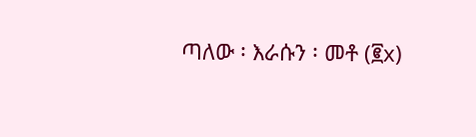ጣለው ፡ እራሱን ፡ መቶ (፪x)